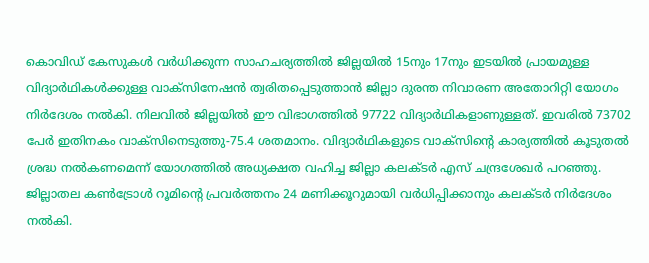കൊവിഡ് കേസുകള്‍ വര്‍ധിക്കുന്ന സാഹചര്യത്തില്‍ ജില്ലയില്‍ 15നും 17നും ഇടയില്‍ പ്രായമുള്ള വിദ്യാര്‍ഥികള്‍ക്കുള്ള വാക്സിനേഷന്‍ ത്വരിതപ്പെടുത്താന്‍ ജില്ലാ ദുരന്ത നിവാരണ അതോറിറ്റി യോഗം നിര്‍ദേശം നല്‍കി. നിലവില്‍ ജില്ലയില്‍ ഈ വിഭാഗത്തില്‍ 97722 വിദ്യാര്‍ഥികളാണുള്ളത്. ഇവരില്‍ 73702 പേര്‍ ഇതിനകം വാക്സിനെടുത്തു-75.4 ശതമാനം. വിദ്യാര്‍ഥികളുടെ വാക്സിന്റെ കാര്യത്തില്‍ കൂടുതല്‍ ശ്രദ്ധ നല്‍കണമെന്ന് യോഗത്തില്‍ അധ്യക്ഷത വഹിച്ച ജില്ലാ കലക്ടര്‍ എസ് ചന്ദ്രശേഖര്‍ പറഞ്ഞു. ജില്ലാതല കണ്‍ട്രോള്‍ റൂമിന്റെ പ്രവര്‍ത്തനം 24 മണിക്കൂറുമായി വര്‍ധിപ്പിക്കാനും കലക്ടര്‍ നിര്‍ദേശം നല്‍കി.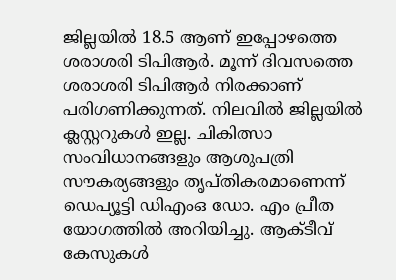ജില്ലയില്‍ 18.5 ആണ് ഇപ്പോഴത്തെ ശരാശരി ടിപിആര്‍. മൂന്ന് ദിവസത്തെ ശരാശരി ടിപിആര്‍ നിരക്കാണ് പരിഗണിക്കുന്നത്. നിലവില്‍ ജില്ലയില്‍ ക്ലസ്റ്ററുകള്‍ ഇല്ല. ചികിത്സാ സംവിധാനങ്ങളും ആശുപത്രി സൗകര്യങ്ങളും തൃപ്തികരമാണെന്ന് ഡെപ്യൂട്ടി ഡിഎംഒ ഡോ. എം പ്രീത യോഗത്തില്‍ അറിയിച്ചു. ആക്ടീവ് കേസുകള്‍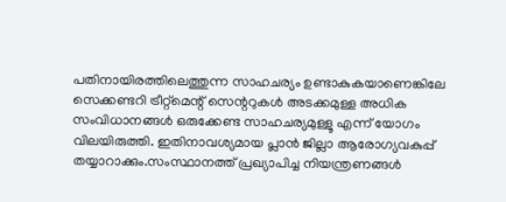പതിനായിരത്തിലെത്തുന്ന സാഹചര്യം ഉണ്ടാകുകയാണെങ്കിലേ സെക്കണ്ടറി ട്രീറ്റ്മെന്റ് സെന്ററുകള്‍ അടക്കമുള്ള അധിക സംവിധാനങ്ങള്‍ ഒരുക്കേണ്ട സാഹചര്യമുള്ളൂ എന്ന് യോഗം വിലയിരുത്തി. ഇതിനാവശ്യമായ പ്ലാന്‍ ജില്ലാ ആരോഗ്യവകുപ്പ് തയ്യാറാക്കും.സംസ്ഥാനത്ത് പ്രഖ്യാപിച്ച നിയന്ത്രണങ്ങള്‍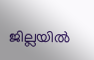ജില്ലയില്‍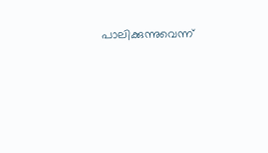പാലിക്കുന്നുവെന്ന്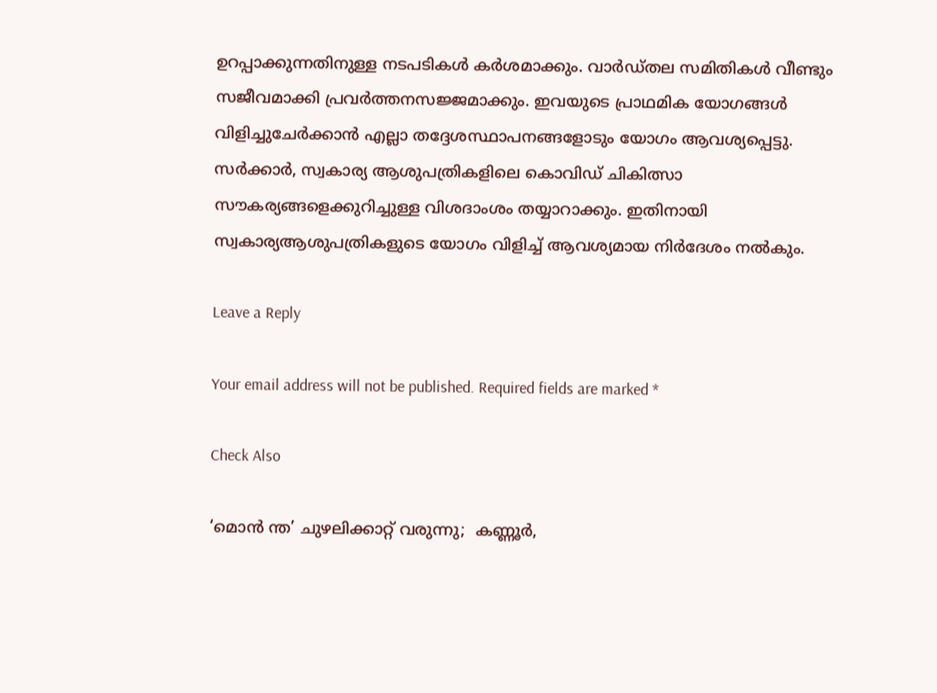ഉറപ്പാക്കുന്നതിനുള്ള നടപടികള്‍ കര്‍ശമാക്കും. വാര്‍ഡ്തല സമിതികള്‍ വീണ്ടും സജീവമാക്കി പ്രവര്‍ത്തനസജ്ജമാക്കും. ഇവയുടെ പ്രാഥമിക യോഗങ്ങള്‍ വിളിച്ചുചേര്‍ക്കാന്‍ എല്ലാ തദ്ദേശസ്ഥാപനങ്ങളോടും യോഗം ആവശ്യപ്പെട്ടു. സര്‍ക്കാര്‍, സ്വകാര്യ ആശുപത്രികളിലെ കൊവിഡ് ചികിത്സാ സൗകര്യങ്ങളെക്കുറിച്ചുള്ള വിശദാംശം തയ്യാറാക്കും. ഇതിനായി സ്വകാര്യആശുപത്രികളുടെ യോഗം വിളിച്ച് ആവശ്യമായ നിര്‍ദേശം നല്‍കും.

Leave a Reply

Your email address will not be published. Required fields are marked *

Check Also

‘മൊന്‍ ന്ത’ ചുഴലിക്കാറ്റ് വരുന്നു;  കണ്ണൂര്‍,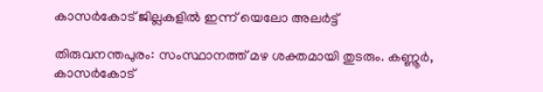കാസര്‍കോട് ജില്ലകളില്‍ ഇന്ന് യെലോ അലര്‍ട്ട്

തിരുവനന്തപുരം: സംസ്ഥാനത്ത് മഴ ശക്തമായി തുടരും. കണ്ണൂര്‍, കാസര്‍കോട്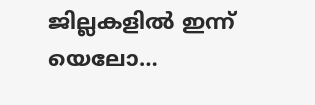ജില്ലകളില്‍ ഇന്ന് യെലോ…